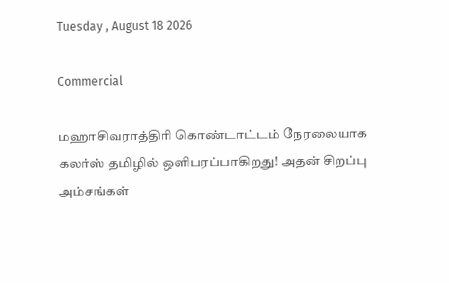Tuesday , August 18 2026

Commercial

மஹாசிவராத்திரி கொண்டாட்டம் நேரலையாக கலர்ஸ் தமிழில் ஒளிபரப்பாகிறது! அதன் சிறப்பு அம்சங்கள்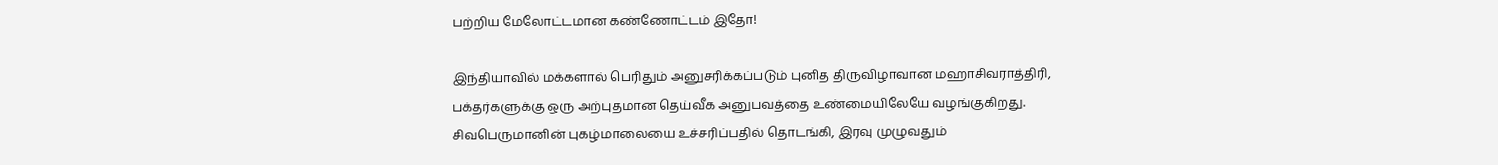பற்றிய மேலோட்டமான கண்ணோட்டம் இதோ!

இந்தியாவில் மக்களால் பெரிதும் அனுசரிக்கப்படும் புனித திருவிழாவான மஹாசிவராத்திரி, பக்தர்களுக்கு ஒரு அற்புதமான தெய்வீக அனுபவத்தை உண்மையிலேயே வழங்குகிறது.  சிவபெருமானின் புகழ்மாலையை உச்சரிப்பதில் தொடங்கி, இரவு முழுவதும்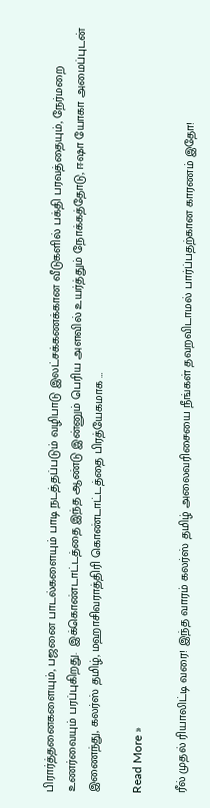பிரார்த்தனைகளையும், பஜனை பாடல்களையும் பாடி நடத்தப்படும் வழிபாடு இலட்சக்கணக்கான வீடுகளில் பக்தி பரவத்தையும், நேர்மறை உணர்வையும் பரப்புகிறது.  இக்கொண்டாட்டத்தை இந்த ஆண்டு இன்னும் பெரிய அளவில் உயர்த்தும் நோக்கத்தோடு, ஈஷா யோகா அமைப்புடன் இணைந்து, கலர்ஸ் தமிழ், மஹாசிவராத்திரி கொண்டாட்டத்தை பிரத்யேகமாக …

Read More »

ரீல் முதல் ரியாலிட்டி வரை! இந்த வாரம் கலர்ஸ் தமிழ் அலைவரிசையை நீங்கள் தவறவிடாமல் பார்ப்பதற்கான காரணம் இதோ!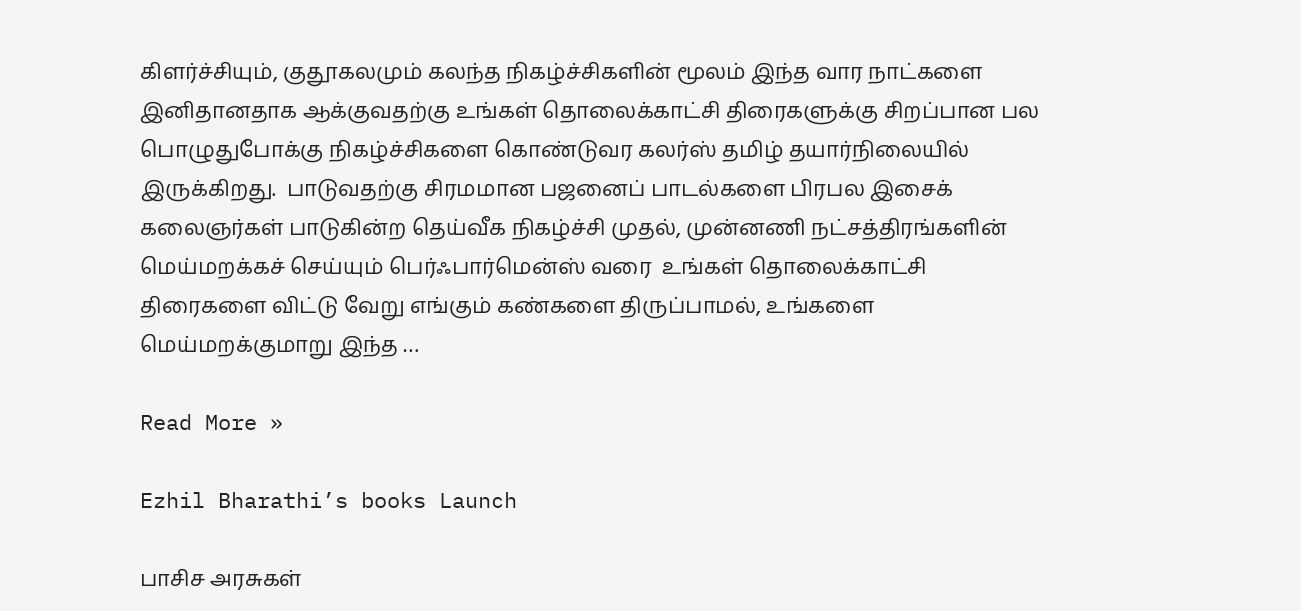கிளர்ச்சியும், குதூகலமும் கலந்த நிகழ்ச்சிகளின் மூலம் இந்த வார நாட்களை இனிதானதாக ஆக்குவதற்கு உங்கள் தொலைக்காட்சி திரைகளுக்கு சிறப்பான பல பொழுதுபோக்கு நிகழ்ச்சிகளை கொண்டுவர கலர்ஸ் தமிழ் தயார்நிலையில் இருக்கிறது.  பாடுவதற்கு சிரமமான பஜனைப் பாடல்களை பிரபல இசைக் கலைஞர்கள் பாடுகின்ற தெய்வீக நிகழ்ச்சி முதல், முன்னணி நட்சத்திரங்களின் மெய்மறக்கச் செய்யும் பெர்ஃபார்மென்ஸ் வரை  உங்கள் தொலைக்காட்சி திரைகளை விட்டு வேறு எங்கும் கண்களை திருப்பாமல், உங்களை மெய்மறக்குமாறு இந்த …

Read More »

Ezhil Bharathi’s books Launch

பாசிச அரசுகள்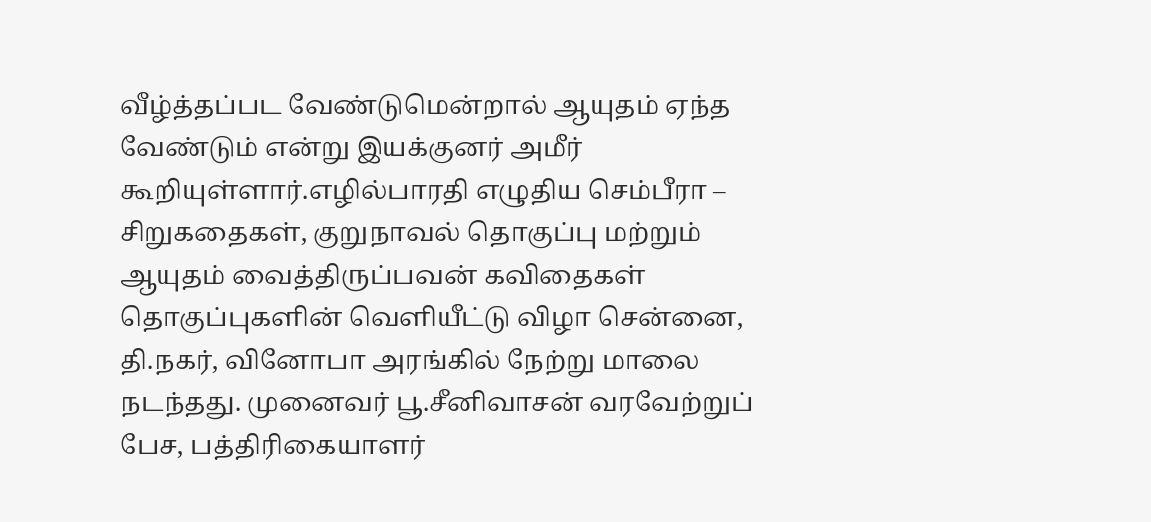வீழ்த்தப்பட வேண்டுமென்றால் ஆயுதம் ஏந்த வேண்டும் என்று இயக்குனர் அமீர் கூறியுள்ளார்.எழில்பாரதி எழுதிய செம்பீரா – சிறுகதைகள், குறுநாவல் தொகுப்பு மற்றும் ஆயுதம் வைத்திருப்பவன் கவிதைகள் தொகுப்புகளின் வெளியீட்டு விழா சென்னை, தி.நகர், வினோபா அரங்கில் நேற்று மாலை நடந்தது. முனைவர் பூ.சீனிவாசன் வரவேற்றுப் பேச, பத்திரிகையாளர்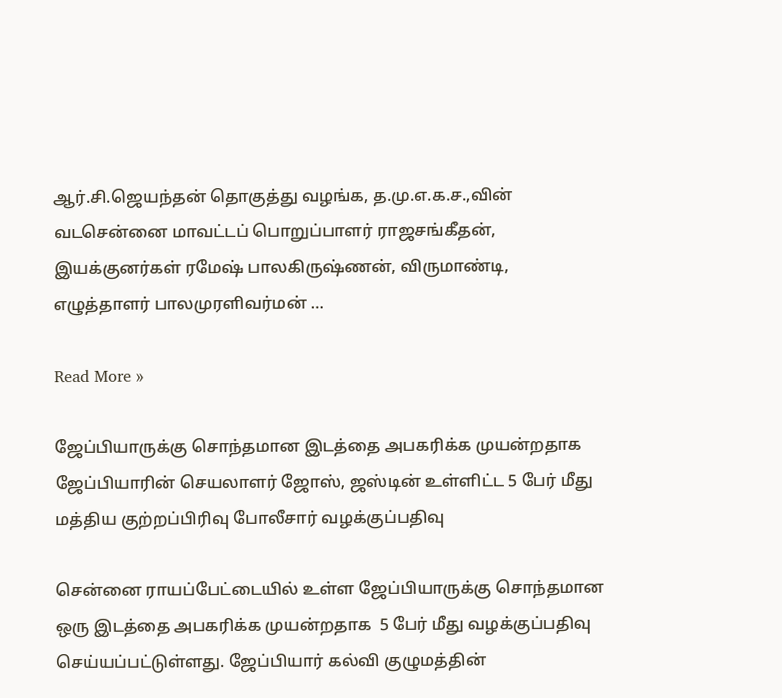ஆர்.சி.ஜெயந்தன் தொகுத்து வழங்க, த.மு.எ.க.ச.,வின் வடசென்னை மாவட்டப் பொறுப்பாளர் ராஜசங்கீதன், இயக்குனர்கள் ரமேஷ் பாலகிருஷ்ணன், விருமாண்டி, எழுத்தாளர் பாலமுரளிவர்மன் …

Read More »

ஜேப்பியாருக்கு சொந்தமான இடத்தை அபகரிக்க முயன்றதாக ஜேப்பியாரின் செயலாளர் ஜோஸ், ஜஸ்டின் உள்ளிட்ட 5 பேர் மீது மத்திய குற்றப்பிரிவு போலீசார் வழக்குப்பதிவு

சென்னை ராயப்பேட்டையில் உள்ள ஜேப்பியாருக்கு சொந்தமான ஒரு இடத்தை அபகரிக்க முயன்றதாக  5 பேர் மீது வழக்குப்பதிவு செய்யப்பட்டுள்ளது. ஜேப்பியார் கல்வி குழுமத்தின்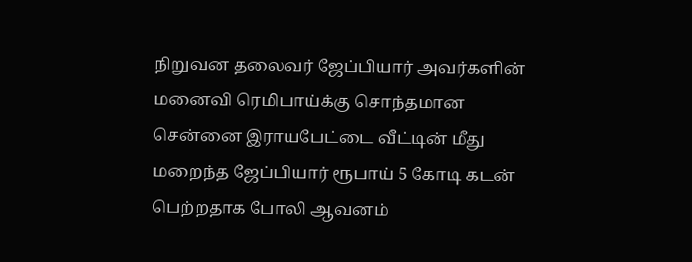நிறுவன தலைவர் ஜேப்பியார் அவர்களின் மனைவி ரெமிபாய்க்கு சொந்தமான சென்னை இராயபேட்டை வீட்டின் மீது மறைந்த ஜேப்பியார் ரூபாய் 5 கோடி கடன் பெற்றதாக போலி ஆவனம்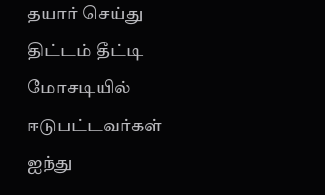தயார் செய்து திட்டம் தீட்டி மோசடியில் ஈடுபட்டவர்கள் ஐந்து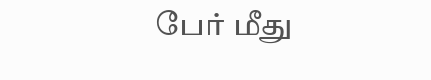பேர் மீது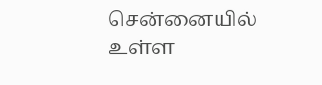சென்னையில் உள்ள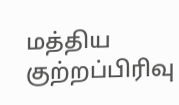மத்திய குற்றப்பிரிவு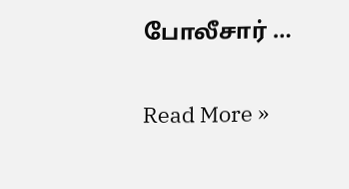போலீசார் …

Read More »